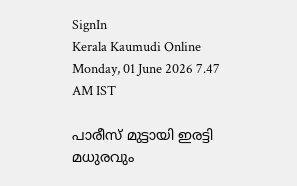SignIn
Kerala Kaumudi Online
Monday, 01 June 2026 7.47 AM IST

പാരീസ് മുട്ടായി ഇരട്ടി മധുരവും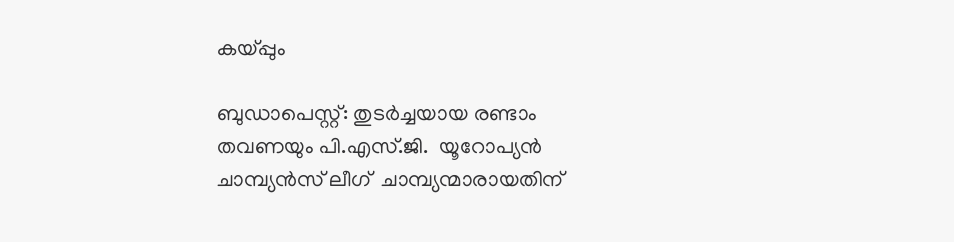കയ്‌പ്പും

ബുഡാപെസ്റ്റ്: തുടർച്ചയായ രണ്ടാം തവണയും പി.എസ്.ജി.  യൂറോപ്യൻ ചാമ്പ്യൻസ് ലീഗ്  ചാമ്പ്യന്മാരായതിന്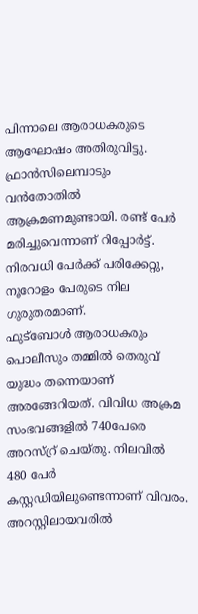പിന്നാലെ ആരാധകരുടെ ആഘോഷം അതിരുവിട്ടു. ഫ്രാൻസിലെമ്പാടും വൻതോതിൽ ആക്രമണമുണ്ടായി. രണ്ട് പേർ മരിച്ചുവെന്നാണ് റിപ്പോർട്ട്. നിരവധി പേർക്ക് പരിക്കേറ്റു, നൂറോളം പേരുടെ നില ഗുരുതരമാണ്.
ഫുട്ബോൾ ആരാധകരും പൊലീസും തമ്മിൽ തെരുവ് യുദ്ധം തന്നെയാണ് അരങ്ങേറിയത്. വിവിധ അക്രമ സംഭവങ്ങളിൽ 740പേരെ അറസ്റ്ര് ചെയ്തു. നിലവിൽ 480 പേർ കസ്റ്റഡിയിലുണ്ടെന്നാണ് വിവരം. അറസ്റ്റിലായവരിൽ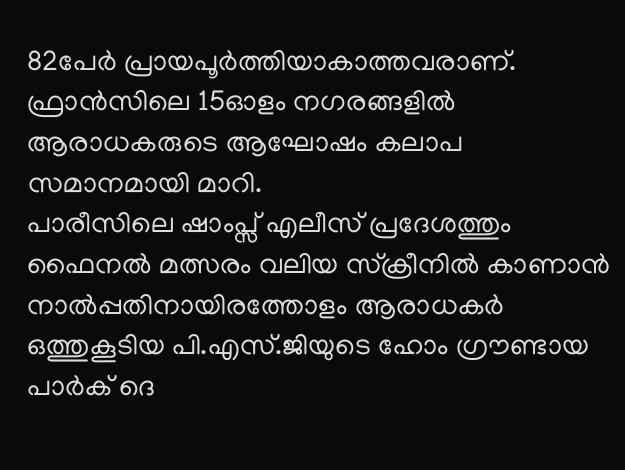82പേർ പ്രായപൂർത്തിയാകാത്തവരാണ്. ഫ്രാൻസിലെ 15ഓളം നഗരങ്ങളിൽ ആരാധകരുടെ ആഘോഷം കലാപ സമാനമായി മാറി.
പാരീസിലെ ഷാംപ്സ് എലീസ് പ്രദേശത്തും ഫൈനൽ മത്സരം വലിയ സ്‌ക്രീനിൽ കാണാൻ നാൽപ്പതിനായിരത്തോളം ആരാധകർ ഒത്തുകൂടിയ പി.എസ്.ജിയുടെ ഹോം ഗ്രൗണ്ടായ പാർക് ദെ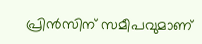പ്രിൻസിന് സമീപവുമാണ്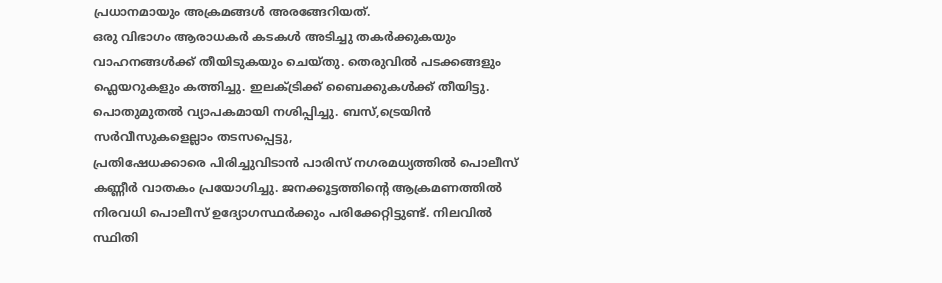പ്രധാനമായും അക്രമങ്ങൾ അരങ്ങേറിയത്.
ഒരു വിഭാഗം ആരാധകർ കടകൾ അടിച്ചു തകർക്കുകയും വാഹനങ്ങൾക്ക് തീയിടുകയും ചെയ്തു. തെരുവിൽ പടക്കങ്ങളും ഫ്ലെയറുകളും കത്തിച്ചു. ഇലക്ട്രിക്ക് ബൈക്കുകൾക്ക് തീയിട്ടു. പൊതുമുതൽ വ്യാപകമായി നശിപ്പിച്ചു. ബസ്,ട്രെയിൻ സർവീസുകളെല്ലാം തടസപ്പെട്ടു,
പ്രതിഷേധക്കാരെ പിരിച്ചുവിടാൻ പാരിസ് നഗരമധ്യത്തിൽ പൊലീസ് കണ്ണീർ വാതകം പ്രയോഗിച്ചു. ജനക്കൂട്ടത്തിന്റെ ആക്രമണത്തിൽ നിരവധി പൊലീസ് ഉദ്യോഗസ്ഥർക്കും പരിക്കേറ്റിട്ടുണ്ട്. നിലവിൽ സ്ഥിതി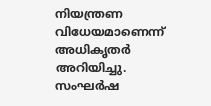നിയന്ത്രണ വിധേയമാണെന്ന് അധികൃതർ അറിയിച്ചു. സംഘർഷ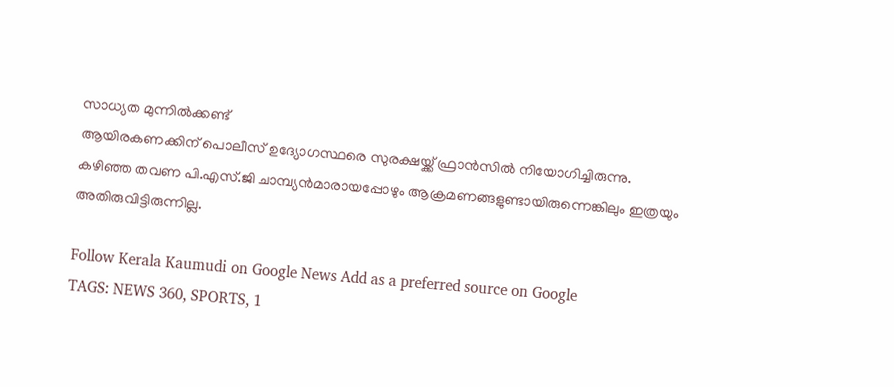സാധ്യത മുന്നിൽക്കണ്ട്
ആയിരകണക്കിന് പൊലീസ് ഉദ്യോഗസ്ഥരെ സുരക്ഷയ്ക്ക് ഫ്രാൻസിൽ നിയോഗിച്ചിരുന്നു.
കഴിഞ്ഞ തവണ പി.എസ്.ജി ചാമ്പ്യൻമാരായപ്പോഴും ആക്രമണങ്ങളുണ്ടായിരുന്നെങ്കിലും ഇത്രയും അതിരുവിട്ടിരുന്നില്ല.

Follow Kerala Kaumudi on Google News Add as a preferred source on Google
TAGS: NEWS 360, SPORTS, 1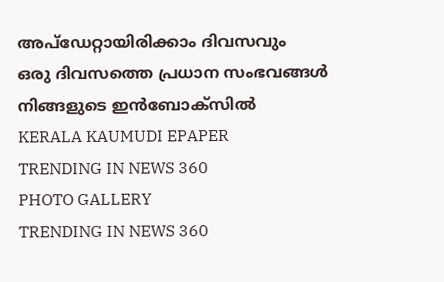അപ്ഡേറ്റായിരിക്കാം ദിവസവും
ഒരു ദിവസത്തെ പ്രധാന സംഭവങ്ങൾ നിങ്ങളുടെ ഇൻബോക്സിൽ
KERALA KAUMUDI EPAPER
TRENDING IN NEWS 360
PHOTO GALLERY
TRENDING IN NEWS 360